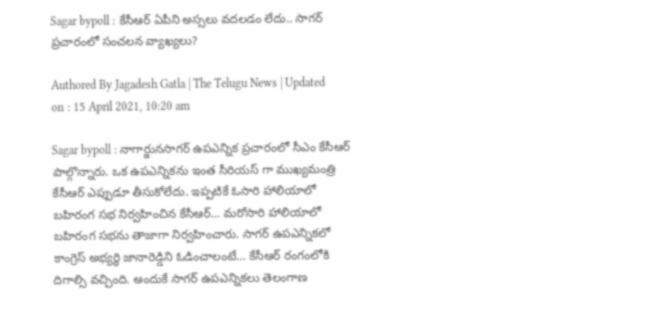Sagar bypoll : కేసీఆర్ ఏపీని అస్సలు వదలడం లేదు.. సాగర్ ప్రచారంలో సంచలన వ్యాఖ్యలు?

Authored By Jagadesh Gatla | The Telugu News | Updated on : 15 April 2021, 10:20 am

Sagar bypoll : నాగార్జునసాగర్ ఉపఎన్నిక ప్రచారంలో సీఎం కేసీఆర్ పాల్గొన్నారు. ఒక ఉపఎన్నికను ఇంత సీరియస్ గా ముఖ్యమంత్రి కేసీఆర్ ఎప్పుడూ తీసుకోలేదు. ఇప్పటికే ఓసారి హాలియాలో బహిరంగ సభ నిర్వహించిన కేసీఆర్… మరోసారి హాలియాలో బహిరంగ సభను తాజాగా నిర్వహించారు. సాగర్ ఉపఎన్నికలో కాంగ్రెస్ అభ్యర్థి జానారెడ్డిని ఓడించాలంటే… కేసీఆర్ రంగంలోకి దిగాల్సి వచ్చింది. అందుకే సాగర్ ఉపఎన్నికలు తెలంగాణ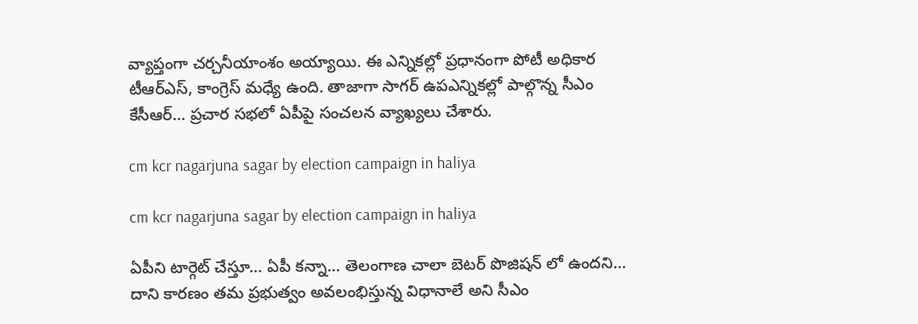వ్యాప్తంగా చర్చనీయాంశం అయ్యాయి. ఈ ఎన్నికల్లో ప్రధానంగా పోటీ అధికార టీఆర్ఎస్, కాంగ్రెస్ మధ్యే ఉంది. తాజాగా సాగర్ ఉపఎన్నికల్లో పాల్గొన్న సీఎం కేసీఆర్… ప్రచార సభలో ఏపీపై సంచలన వ్యాఖ్యలు చేశారు.

cm kcr nagarjuna sagar by election campaign in haliya

cm kcr nagarjuna sagar by election campaign in haliya

ఏపీని టార్గెట్ చేస్తూ… ఏపీ కన్నా… తెలంగాణ చాలా బెటర్ పొజిషన్ లో ఉందని… దాని కారణం తమ ప్రభుత్వం అవలంభిస్తున్న విధానాలే అని సీఎం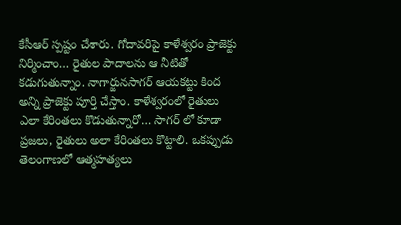కేసీఆర్ స్పష్టం చేశారు. గోదావరిపై కాళేశ్వరం ప్రాజెక్టు నిర్మించాం… రైతుల పాదాలను ఆ నీటితో కడుగుతున్నాం. నాగార్జునసాగర్ ఆయకట్టు కింద అన్ని ప్రాజెక్టు పూర్తి చేస్తాం. కాళేశ్వరంలో రైతులు ఎలా కేరింతలు కొడుతున్నారో… సాగర్ లో కూడా ప్రజలు, రైతులు అలా కేరింతలు కొట్టాలి. ఒకప్పుడు తెలంగాణలో ఆత్మహత్యలు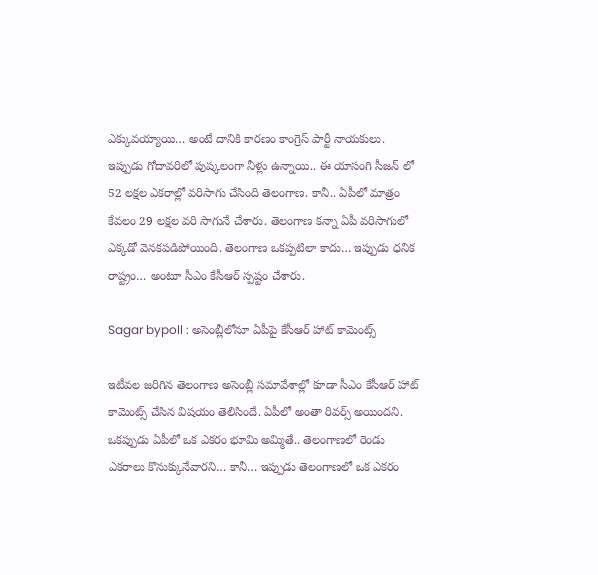ఎక్కువయ్యాయి… అంటే దానికి కారణం కాంగ్రెస్ పార్టీ నాయకులు. ఇప్పుడు గోదావరిలో పుష్కలంగా నీళ్లు ఉన్నాయి.. ఈ యాసంగి సీజన్ లో 52 లక్షల ఎకరాల్లో వరిసాగు చేసింది తెలంగాణ. కానీ.. ఏపీలో మాత్రం కేవలం 29 లక్షల వరి సాగునే చేశారు. తెలంగాణ కన్నా ఏపీ వరిసాగులో ఎక్కడో వెనకపడిపోయింది. తెలంగాణ ఒకప్పటిలా కాదు… ఇప్పుడు ధనిక రాష్ట్రం… అంటూ సీఎం కేసీఆర్ స్పష్టం చేశారు.

Sagar bypoll : అసెంబ్లీలోనూ ఏపీపై కేసీఆర్ హాట్ కామెంట్స్

ఇటీవల జరిగిన తెలంగాణ అసెంబ్లీ సమావేశాల్లో కూడా సీఎం కేసీఆర్ హాట్ కామెంట్స్ చేసిన విషయం తెలిసిందే. ఏపీలో అంతా రివర్స్ అయిందని. ఒకప్పుడు ఏపీలో ఒక ఎకరం భూమి అమ్మితే.. తెలంగాణలో రెండు ఎకరాలు కొనుక్కునేవారని… కానీ… ఇప్పుడు తెలంగాణలో ఒక ఎకరం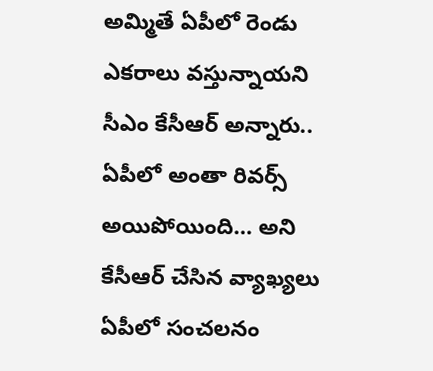అమ్మితే ఏపీలో రెండు ఎకరాలు వస్తున్నాయని సీఎం కేసీఆర్ అన్నారు.. ఏపీలో అంతా రివర్స్ అయిపోయింది… అని కేసీఆర్ చేసిన వ్యాఖ్యలు ఏపీలో సంచలనం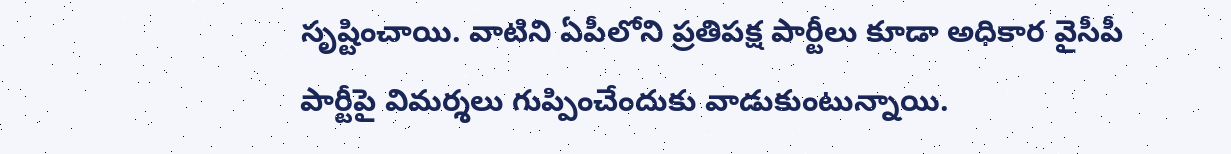సృష్టించాయి. వాటిని ఏపీలోని ప్రతిపక్ష పార్టీలు కూడా అధికార వైసీపీ పార్టీపై విమర్శలు గుప్పించేందుకు వాడుకుంటున్నాయి.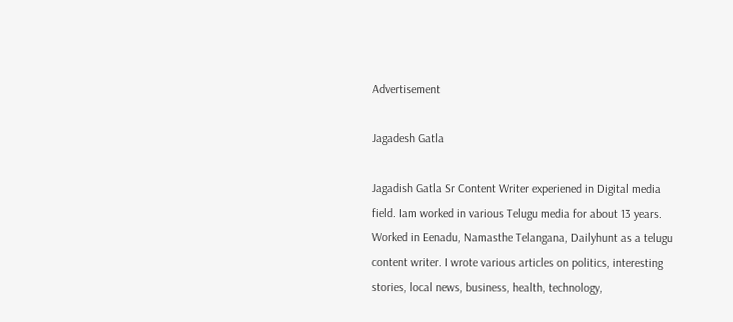Advertisement

Jagadesh Gatla

Jagadish Gatla Sr Content Writer experiened in Digital media field. Iam worked in various Telugu media for about 13 years. Worked in Eenadu, Namasthe Telangana, Dailyhunt as a telugu content writer. I wrote various articles on politics, interesting stories, local news, business, health, technology,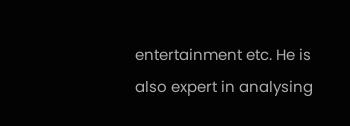entertainment etc. He is also expert in analysing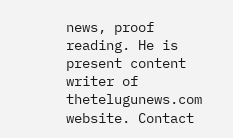news, proof reading. He is present content writer of thetelugunews.com website. Contact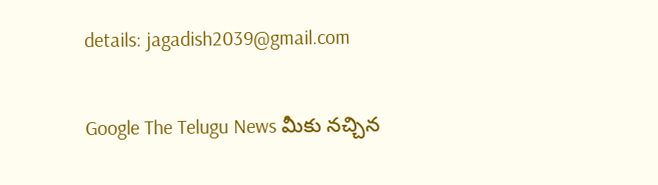details: jagadish2039@gmail.com

Google The Telugu News మీకు నచ్చిన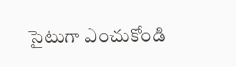సైటుగా ఎంచుకోండి